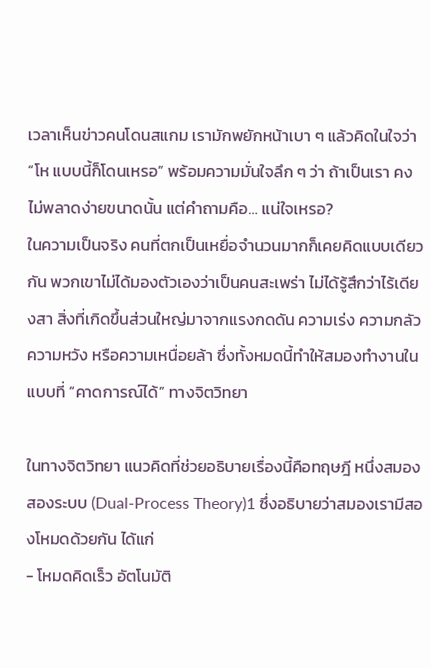เวลาเห็นข่าวคนโดนสแกม เรามักพยักหน้าเบา ๆ แล้วคิดในใจว่า “โห แบบนี้ก็โดนเหรอ” พร้อมความมั่นใจลึก ๆ ว่า ถ้าเป็นเรา คงไม่พลาดง่ายขนาดนั้น แต่คำถามคือ… แน่ใจเหรอ?
ในความเป็นจริง คนที่ตกเป็นเหยื่อจำนวนมากก็เคยคิดแบบเดียวกัน พวกเขาไม่ได้มองตัวเองว่าเป็นคนสะเพร่า ไม่ได้รู้สึกว่าไร้เดียงสา สิ่งที่เกิดขึ้นส่วนใหญ่มาจากแรงกดดัน ความเร่ง ความกลัว ความหวัง หรือความเหนื่อยล้า ซึ่งทั้งหมดนี้ทำให้สมองทำงานในแบบที่ “คาดการณ์ได้” ทางจิตวิทยา

ในทางจิตวิทยา แนวคิดที่ช่วยอธิบายเรื่องนี้คือทฤษฎี หนึ่งสมอง สองระบบ (Dual-Process Theory)1 ซึ่งอธิบายว่าสมองเรามีสองโหมดด้วยกัน ได้แก่
- โหมดคิดเร็ว อัตโนมัติ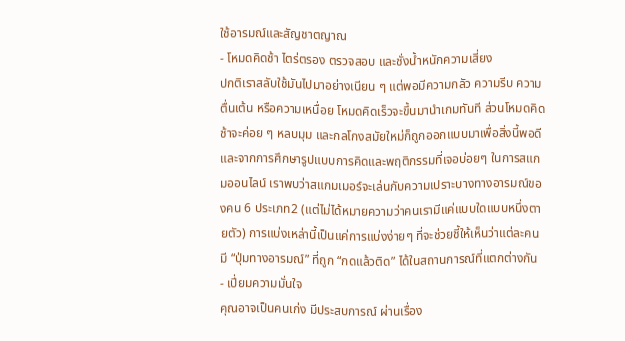ใช้อารมณ์และสัญชาตญาณ
- โหมดคิดช้า ไตร่ตรอง ตรวจสอบ และชั่งน้ำหนักความเสี่ยง
ปกติเราสลับใช้มันไปมาอย่างเนียน ๆ แต่พอมีความกลัว ความรีบ ความตื่นเต้น หรือความเหนื่อย โหมดคิดเร็วจะขึ้นมานำเกมทันที ส่วนโหมดคิดช้าจะค่อย ๆ หลบมุม และกลโกงสมัยใหม่ก็ถูกออกแบบมาเพื่อสิ่งนี้พอดี
และจากการศึกษารูปแบบการคิดและพฤติกรรมที่เจอบ่อยๆ ในการสแกมออนไลน์ เราพบว่าสแกมเมอร์จะเล่นกับความเปราะบางทางอารมณ์ของคน 6 ประเภท2 (แต่ไม่ได้หมายความว่าคนเรามีแค่แบบใดแบบหนึ่งตายตัว) การแบ่งเหล่านี้เป็นแค่การแบ่งง่ายๆ ที่จะช่วยชี้ให้เห็นว่าแต่ละคนมี “ปุ่มทางอารมณ์” ที่ถูก “กดแล้วติด” ได้ในสถานการณ์ที่แตกต่างกัน
- เปี่ยมความมั่นใจ
คุณอาจเป็นคนเก่ง มีประสบการณ์ ผ่านเรื่อง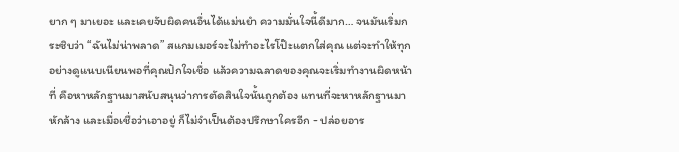ยาก ๆ มาเยอะ และเคยจับผิดคนอื่นได้แม่นยำ ความมั่นใจนี้ดีมาก… จนมันเริ่มกระซิบว่า “ฉันไม่น่าพลาด” สแกมเมอร์จะไม่ทำอะไรโป๊ะแตกใส่คุณ แต่จะทำให้ทุกอย่างดูแนบเนียนพอที่คุณปักใจเชื่อ แล้วความฉลาดของคุณจะเริ่มทำงานผิดหน้าที่ คือหาหลักฐานมาสนับสนุนว่าการตัดสินใจนั้นถูกต้อง แทนที่จะหาหลักฐานมาหักล้าง และเมื่อเชื่อว่าเอาอยู่ ก็ไม่จำเป็นต้องปรึกษาใครอีก - ปล่อยอาร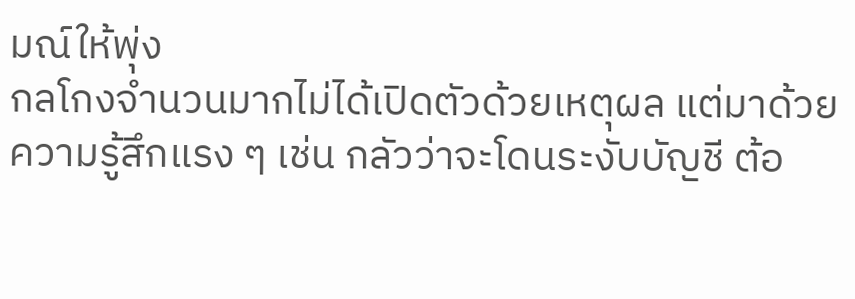มณ์ให้พุ่ง
กลโกงจำนวนมากไม่ได้เปิดตัวด้วยเหตุผล แต่มาด้วยความรู้สึกแรง ๆ เช่น กลัวว่าจะโดนระงับบัญชี ต้อ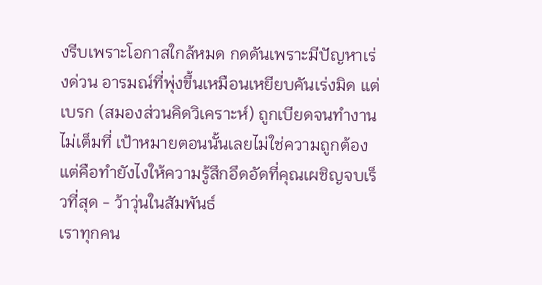งรีบเพราะโอกาสใกล้หมด กดดันเพราะมีปัญหาเร่งด่วน อารมณ์ที่พุ่งขึ้นเหมือนเหยียบคันเร่งมิด แต่เบรก (สมองส่วนคิดวิเคราะห์) ถูกเบียดจนทำงานไม่เต็มที่ เป้าหมายตอนนั้นเลยไม่ใช่ความถูกต้อง แต่คือทำยังไงให้ความรู้สึกอึดอัดที่คุณเผชิญจบเร็วที่สุด - ว้าวุ่นในสัมพันธ์
เราทุกคน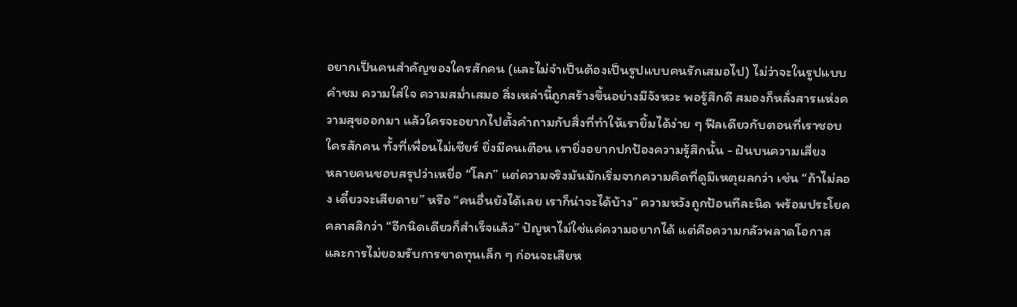อยากเป็นคนสำคัญของใครสักคน (และไม่จำเป็นต้องเป็นรูปแบบคนรักเสมอไป) ไม่ว่าจะในรูปแบบ คำชม ความใส่ใจ ความสม่ำเสมอ สิ่งเหล่านี้ถูกสร้างขึ้นอย่างมีจังหวะ พอรู้สึกดี สมองก็หลั่งสารแห่งความสุขออกมา แล้วใครจะอยากไปตั้งคำถามกับสิ่งที่ทำให้เรายิ้มได้ง่าย ๆ ฟีลเดียวกับตอนที่เราชอบใครสักคน ทั้งที่เพื่อนไม่เชียร์ ยิ่งมีคนเตือน เรายิ่งอยากปกป้องความรู้สึกนั้น - ฝันบนความเสี่ยง
หลายคนชอบสรุปว่าเหยื่อ “โลภ” แต่ความจริงมันมักเริ่มจากความคิดที่ดูมีเหตุผลกว่า เช่น “ถ้าไม่ลอง เดี๋ยวจะเสียดาย” หรือ “คนอื่นยังได้เลย เราก็น่าจะได้บ้าง” ความหวังถูกป้อนทีละนิด พร้อมประโยคคลาสสิกว่า “อีกนิดเดียวก็สำเร็จแล้ว” ปัญหาไม่ใช่แค่ความอยากได้ แต่คือความกลัวพลาดโอกาส และการไม่ยอมรับการขาดทุนเล็ก ๆ ก่อนจะเสียห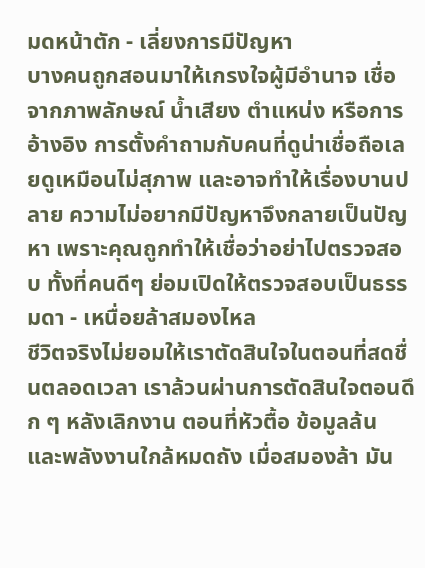มดหน้าตัก - เลี่ยงการมีปัญหา
บางคนถูกสอนมาให้เกรงใจผู้มีอำนาจ เชื่อจากภาพลักษณ์ น้ำเสียง ตำแหน่ง หรือการอ้างอิง การตั้งคำถามกับคนที่ดูน่าเชื่อถือเลยดูเหมือนไม่สุภาพ และอาจทำให้เรื่องบานปลาย ความไม่อยากมีปัญหาจึงกลายเป็นปัญหา เพราะคุณถูกทำให้เชื่อว่าอย่าไปตรวจสอบ ทั้งที่คนดีๆ ย่อมเปิดให้ตรวจสอบเป็นธรรมดา - เหนื่อยล้าสมองไหล
ชีวิตจริงไม่ยอมให้เราตัดสินใจในตอนที่สดชื่นตลอดเวลา เราล้วนผ่านการตัดสินใจตอนดึก ๆ หลังเลิกงาน ตอนที่หัวตื้อ ข้อมูลล้น และพลังงานใกล้หมดถัง เมื่อสมองล้า มัน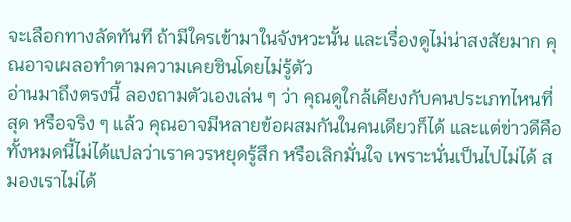จะเลือกทางลัดทันที ถ้ามีใครเข้ามาในจังหวะนั้น และเรื่องดูไม่น่าสงสัยมาก คุณอาจเผลอทำตามความเคยชินโดยไม่รู้ตัว
อ่านมาถึงตรงนี้ ลองถามตัวเองเล่น ๆ ว่า คุณดูใกล้เคียงกับคนประเภทไหนที่สุด หรือจริง ๆ แล้ว คุณอาจมีหลายข้อผสมกันในคนเดียวก็ได้ และแต่ข่าวดีคือ ทั้งหมดนี้ไม่ได้แปลว่าเราควรหยุดรู้สึก หรือเลิกมั่นใจ เพราะนั่นเป็นไปไม่ได้ สมองเราไม่ได้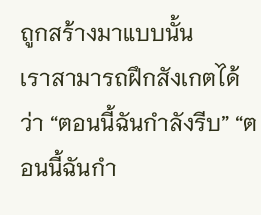ถูกสร้างมาแบบนั้น
เราสามารถฝึกสังเกตได้ว่า “ตอนนี้ฉันกำลังรีบ” “ตอนนี้ฉันกำ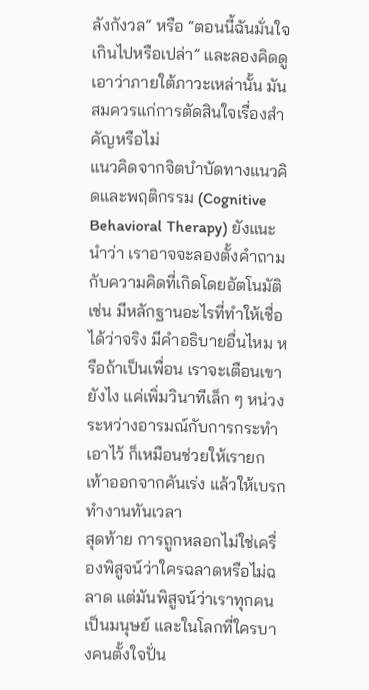ลังกังวล” หรือ “ตอนนี้ฉันมั่นใจเกินไปหรือเปล่า” และลองคิดดูเอาว่าภายใต้ภาวะเหล่านั้น มันสมควรแก่การตัดสินใจเรื่องสำคัญหรือไม่
แนวคิดจากจิตบำบัดทางแนวคิดและพฤติกรรม (Cognitive Behavioral Therapy) ยังแนะนำว่า เราอาจจะลองตั้งคำถามกับความคิดที่เกิดโดยอัตโนมัติ เช่น มีหลักฐานอะไรที่ทำให้เชื่อได้ว่าจริง มีคำอธิบายอื่นไหม หรือถ้าเป็นเพื่อน เราจะเตือนเขายังไง แค่เพิ่มวินาทีเล็ก ๆ หน่วงระหว่างอารมณ์กับการกระทำเอาไว้ ก็เหมือนช่วยให้เรายกเท้าออกจากคันเร่ง แล้วให้เบรกทำงานทันเวลา
สุดท้าย การถูกหลอกไม่ใช่เครื่องพิสูจน์ว่าใครฉลาดหรือไม่ฉลาด แต่มันพิสูจน์ว่าเราทุกคนเป็นมนุษย์ และในโลกที่ใครบางคนตั้งใจปั่น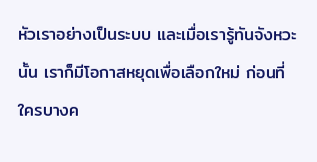หัวเราอย่างเป็นระบบ และเมื่อเรารู้ทันจังหวะนั้น เราก็มีโอกาสหยุดเพื่อเลือกใหม่ ก่อนที่ใครบางค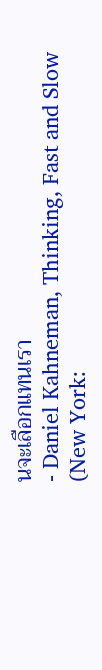นจะเลือกแทนเรา
- Daniel Kahneman, Thinking, Fast and Slow (New York: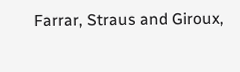Farrar, Straus and Giroux,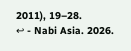2011), 19–28.
↩ - Nabi Asia. 2026.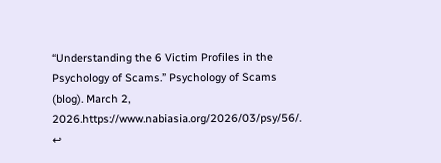“Understanding the 6 Victim Profiles in the Psychology of Scams.” Psychology of Scams (blog). March 2, 2026.https://www.nabiasia.org/2026/03/psy/56/.
↩